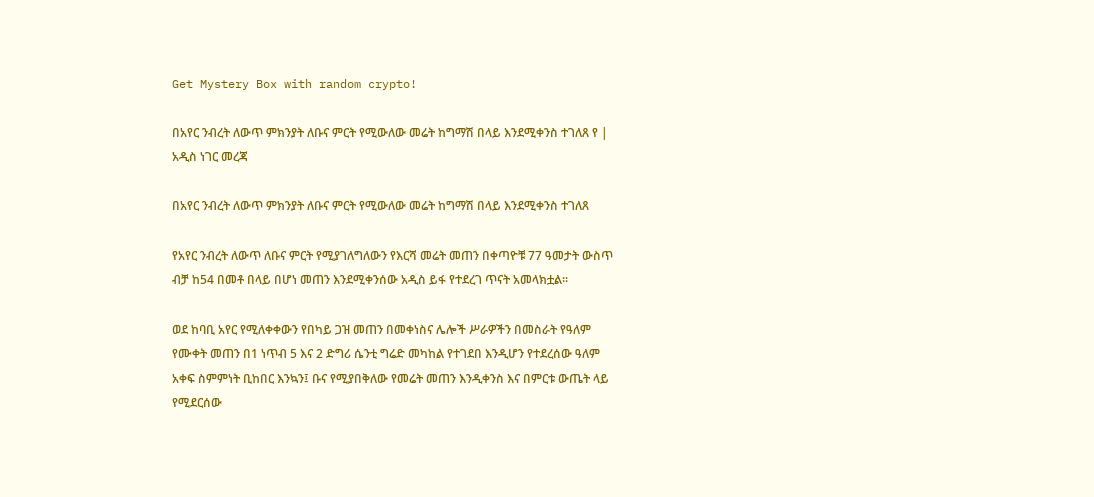Get Mystery Box with random crypto!

በአየር ንብረት ለውጥ ምክንያት ለቡና ምርት የሚውለው መሬት ከግማሽ በላይ እንደሚቀንስ ተገለጸ የ | አዲስ ነገር መረጃ

በአየር ንብረት ለውጥ ምክንያት ለቡና ምርት የሚውለው መሬት ከግማሽ በላይ እንደሚቀንስ ተገለጸ

የአየር ንብረት ለውጥ ለቡና ምርት የሚያገለግለውን የእርሻ መሬት መጠን በቀጣዮቹ 77 ዓመታት ውስጥ ብቻ ከ54 በመቶ በላይ በሆነ መጠን እንደሚቀንሰው አዲስ ይፋ የተደረገ ጥናት አመላክቷል፡፡

ወደ ከባቢ አየር የሚለቀቀውን የበካይ ጋዝ መጠን በመቀነስና ሌሎች ሥራዎችን በመስራት የዓለም የሙቀት መጠን በ1 ነጥብ 5 እና 2 ድግሪ ሴንቲ ግሬድ መካከል የተገደበ እንዲሆን የተደረሰው ዓለም አቀፍ ስምምነት ቢከበር እንኳን፤ ቡና የሚያበቅለው የመሬት መጠን እንዲቀንስ እና በምርቱ ውጤት ላይ የሚደርሰው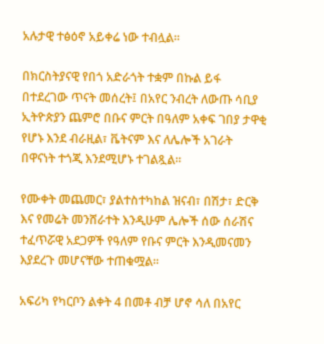አሉታዊ ተፅዕኖ አይቀሬ ነው ተብሏል፡፡

በክርስትያናዊ የበጎ አድራጎት ተቋም በኩል ይፋ በተደረገው ጥናት መሰረት፤ በአየር ንብረት ለውጡ ሳቢያ ኢትዮጵያን ጨምሮ በቡና ምርት በዓለም አቀፍ ገበያ ታዋቂ የሆኑ እንደ ብራዚል፣ ቬትናም እና ለሌሎች አገራት በዋናነት ተጎጂ እንደሚሆኑ ተገልጿል፡፡

የሙቀት መጨመር፣ ያልተስተካከል ዝናብ፣ በሽታ፣ ድርቅ እና የመሬት መንሸራተት እንዲሁም ሌሎች ሰው ሰራሽና ተፈጥሯዊ አደጋዎች የዓለም የቡና ምርት እንዲመናመን እያደረጉ መሆናቸው ተጠቁሟል፡፡

አፍሪካ የካርቦን ልቀት 4 በመቶ ብቻ ሆኖ ሳለ በአየር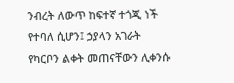ንብረት ለውጥ ከፍተኛ ተጎጂ ነች የተባለ ሲሆን፤ ኃያላን አገራት የካርቦን ልቀት መጠናቸውን ሊቀንሱ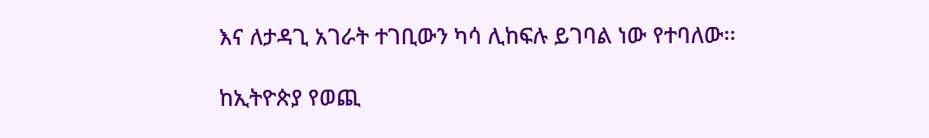እና ለታዳጊ አገራት ተገቢውን ካሳ ሊከፍሉ ይገባል ነው የተባለው፡፡

ከኢትዮጵያ የወጪ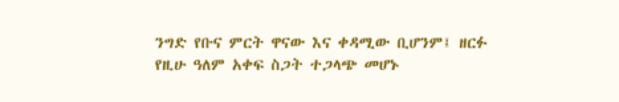ንግድ የቡና ምርት ዋናው እና ቀዳሚው ቢሆንም፤ ዘርፉ የዚሁ ዓለም አቀፍ ስጋት ተጋላጭ መሆኑ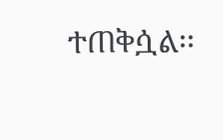ተጠቅሷል፡፡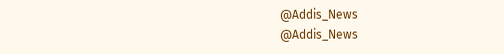@Addis_News
@Addis_News